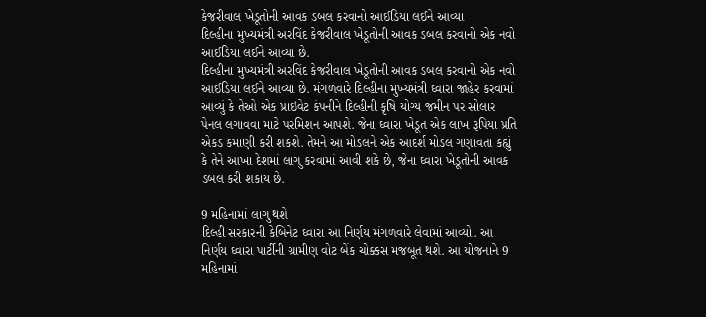કેજરીવાલ ખેડૂતોની આવક ડબલ કરવાનો આઈડિયા લઈને આવ્યા
દિલ્હીના મુખ્યમંત્રી અરવિંદ કેજરીવાલ ખેડૂતોની આવક ડબલ કરવાનો એક નવો આઈડિયા લઈને આવ્યા છે.
દિલ્હીના મુખ્યમંત્રી અરવિંદ કેજરીવાલ ખેડૂતોની આવક ડબલ કરવાનો એક નવો આઈડિયા લઈને આવ્યા છે. મંગળવારે દિલ્હીના મુખ્યમંત્રી ઘ્વારા જાહેર કરવામાં આવ્યું કે તેઓ એક પ્રાઇવેટ કંપનીને દિલ્હીની કૃષિ યોગ્ય જમીન પર સોલાર પેનલ લગાવવા માટે પરમિશન આપશે. જેના ઘ્વારા ખેડૂત એક લાખ રૂપિયા પ્રતિ એકડ કમાણી કરી શકશે. તેમને આ મોડલને એક આદર્શ મોડલ ગણાવતા કહ્યું કે તેને આખા દેશમાં લાગુ કરવામાં આવી શકે છે, જેના ઘ્વારા ખેડૂતોની આવક ડબલ કરી શકાય છે.

9 મહિનામાં લાગુ થશે
દિલ્હી સરકારની કેબિનેટ ઘ્વારા આ નિર્ણય મંગળવારે લેવામાં આવ્યો. આ નિર્ણય ઘ્વારા પાર્ટીની ગ્રામીણ વોટ બેંક ચોક્કસ મજબૂત થશે. આ યોજનાને 9 મહિનામાં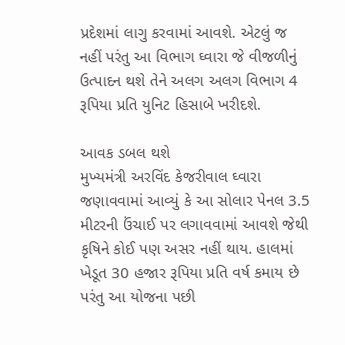પ્રદેશમાં લાગુ કરવામાં આવશે. એટલું જ નહીં પરંતુ આ વિભાગ ઘ્વારા જે વીજળીનું ઉત્પાદન થશે તેને અલગ અલગ વિભાગ 4 રૂપિયા પ્રતિ યુનિટ હિસાબે ખરીદશે.

આવક ડબલ થશે
મુખ્યમંત્રી અરવિંદ કેજરીવાલ ઘ્વારા જણાવવામાં આવ્યું કે આ સોલાર પેનલ 3.5 મીટરની ઉંચાઈ પર લગાવવામાં આવશે જેથી કૃષિને કોઈ પણ અસર નહીં થાય. હાલમાં ખેડૂત 30 હજાર રૂપિયા પ્રતિ વર્ષ કમાય છે પરંતુ આ યોજના પછી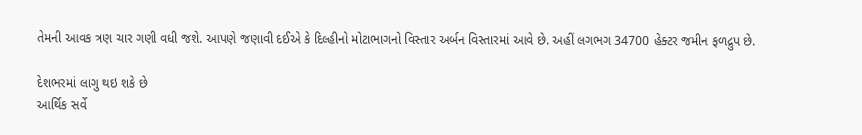તેમની આવક ત્રણ ચાર ગણી વધી જશે. આપણે જણાવી દઈએ કે દિલ્હીનો મોટાભાગનો વિસ્તાર અર્બન વિસ્તારમાં આવે છે. અહીં લગભગ 34700 હેક્ટર જમીન ફળદ્રુપ છે.

દેશભરમાં લાગુ થઇ શકે છે
આર્થિક સર્વે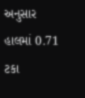અનુસાર હાલમાં 0.71 ટકા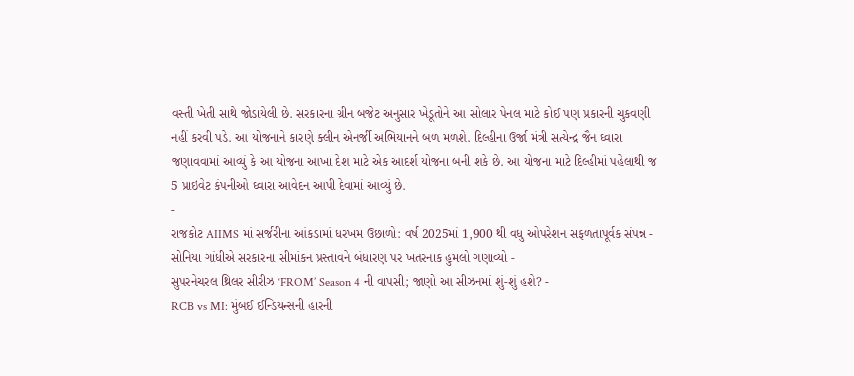વસ્તી ખેતી સાથે જોડાયેલી છે. સરકારના ગ્રીન બજેટ અનુસાર ખેડૂતોને આ સોલાર પેનલ માટે કોઈ પણ પ્રકારની ચુકવણી નહીં કરવી પડે. આ યોજનાને કારણે ક્લીન એનર્જી અભિયાનને બળ મળશે. દિલ્હીના ઉર્જા મંત્રી સત્યેન્દ્ર જૈન ઘ્વારા જણાવવામાં આવ્યું કે આ યોજના આખા દેશ માટે એક આદર્શ યોજના બની શકે છે. આ યોજના માટે દિલ્હીમાં પહેલાથી જ 5 પ્રાઇવેટ કંપનીઓ ઘ્વારા આવેદન આપી દેવામાં આવ્યું છે.
-
રાજકોટ AIIMS માં સર્જરીના આંકડામાં ધરખમ ઉછાળો: વર્ષ 2025માં 1,900 થી વધુ ઓપરેશન સફળતાપૂર્વક સંપન્ન -
સોનિયા ગાંધીએ સરકારના સીમાંકન પ્રસ્તાવને બંધારણ પર ખતરનાક હુમલો ગણાવ્યો -
સુપરનેચરલ થ્રિલર સીરીઝ ‘FROM’ Season 4 ની વાપસી; જાણો આ સીઝનમાં શું-શું હશે? -
RCB vs MI: મુંબઈ ઈન્ડિયન્સની હારની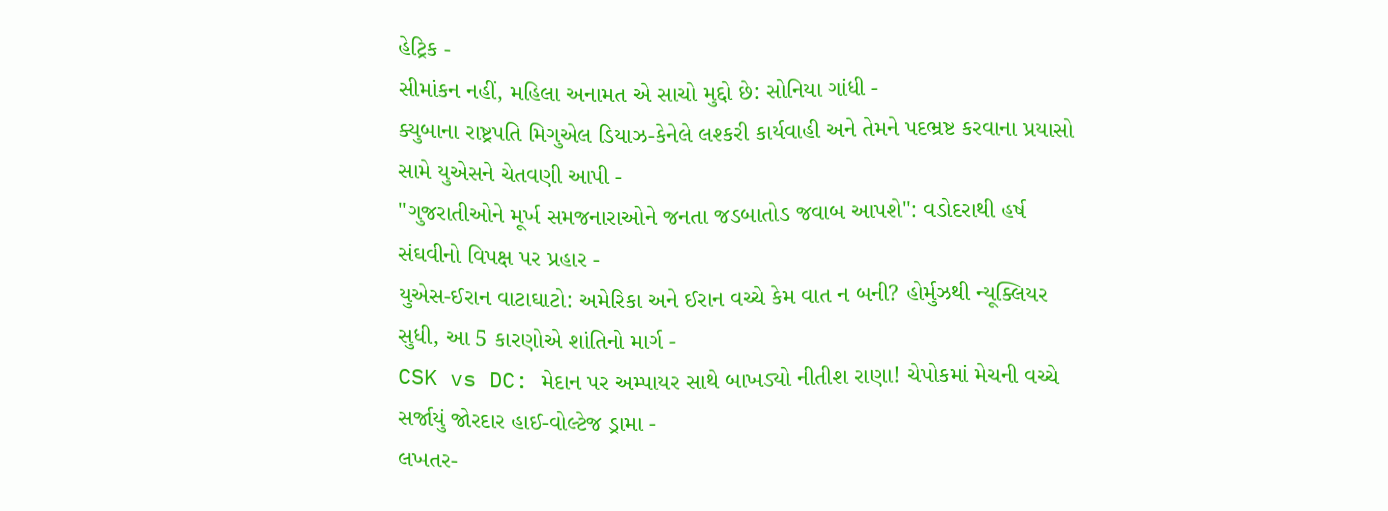હેટ્રિક -
સીમાંકન નહીં, મહિલા અનામત એ સાચો મુદ્દો છે: સોનિયા ગાંધી -
ક્યુબાના રાષ્ટ્રપતિ મિગુએલ ડિયાઝ-કેનેલે લશ્કરી કાર્યવાહી અને તેમને પદભ્રષ્ટ કરવાના પ્રયાસો સામે યુએસને ચેતવણી આપી -
"ગુજરાતીઓને મૂર્ખ સમજનારાઓને જનતા જડબાતોડ જવાબ આપશે": વડોદરાથી હર્ષ સંઘવીનો વિપક્ષ પર પ્રહાર -
યુએસ-ઈરાન વાટાઘાટો: અમેરિકા અને ઈરાન વચ્ચે કેમ વાત ન બની? હોર્મુઝથી ન્યૂક્લિયર સુધી, આ 5 કારણોએ શાંતિનો માર્ગ -
CSK vs DC: મેદાન પર અમ્પાયર સાથે બાખડ્યો નીતીશ રાણા! ચેપોકમાં મેચની વચ્ચે સર્જાયું જોરદાર હાઈ-વોલ્ટેજ ડ્રામા -
લખતર-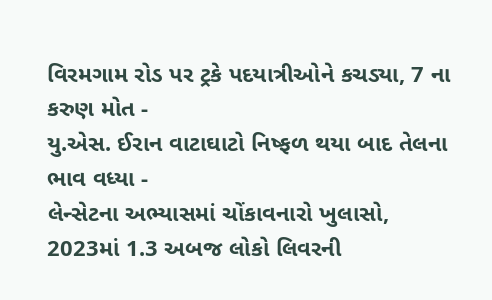વિરમગામ રોડ પર ટ્રકે પદયાત્રીઓને કચડ્યા, 7 ના કરુણ મોત -
યુ.એસ. ઈરાન વાટાઘાટો નિષ્ફળ થયા બાદ તેલના ભાવ વધ્યા -
લેન્સેટના અભ્યાસમાં ચોંકાવનારો ખુલાસો, 2023માં 1.3 અબજ લોકો લિવરની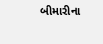બીમારીના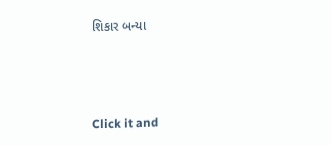શિકાર બન્યા





Click it and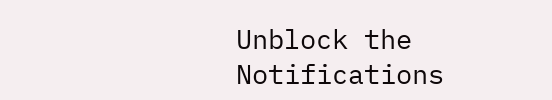Unblock the Notifications